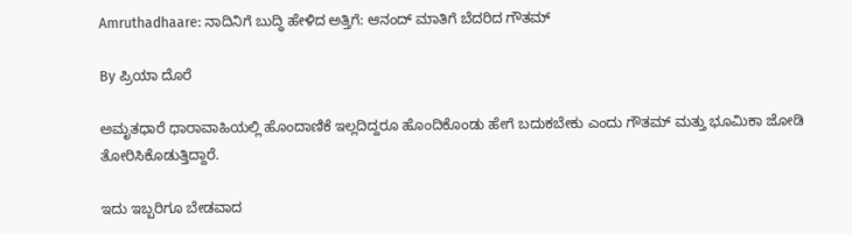Amruthadhaare: ನಾದಿನಿಗೆ ಬುದ್ಧಿ ಹೇಳಿದ ಅತ್ತಿಗೆ: ಆನಂದ್ ಮಾತಿಗೆ ಬೆದರಿದ ಗೌತಮ್

By ಪ್ರಿಯಾ ದೊರೆ

ಅಮೃತಧಾರೆ ಧಾರಾವಾಹಿಯಲ್ಲಿ ಹೊಂದಾಣಿಕೆ ಇಲ್ಲದಿದ್ದರೂ ಹೊಂದಿಕೊಂಡು ಹೇಗೆ ಬದುಕಬೇಕು ಎಂದು ಗೌತಮ್ ಮತ್ತು ಭೂಮಿಕಾ ಜೋಡಿ ತೋರಿಸಿಕೊಡುತ್ತಿದ್ದಾರೆ.

ಇದು ಇಬ್ಬರಿಗೂ ಬೇಡವಾದ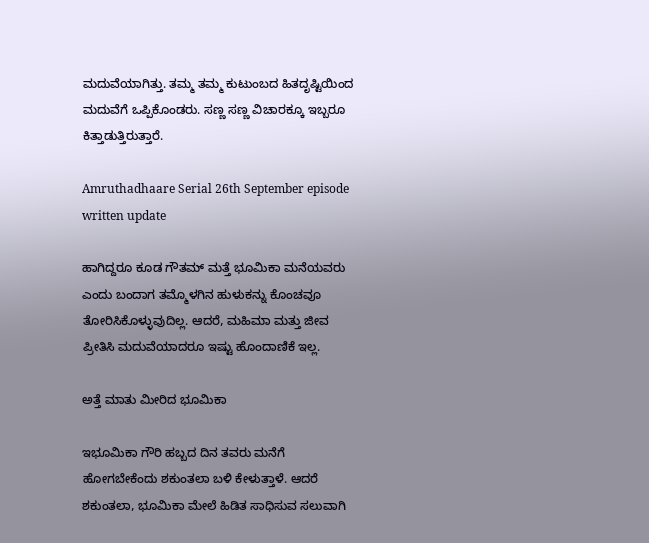ಮದುವೆಯಾಗಿತ್ತು. ತಮ್ಮ ತಮ್ಮ ಕುಟುಂಬದ ಹಿತದೃಷ್ಟಿಯಿಂದ ಮದುವೆಗೆ ಒಪ್ಪಿಕೊಂಡರು. ಸಣ್ಣ ಸಣ್ಣ ವಿಚಾರಕ್ಕೂ ಇಬ್ಬರೂ ಕಿತ್ತಾಡುತ್ತಿರುತ್ತಾರೆ.

Amruthadhaare Serial 26th September episode written update

ಹಾಗಿದ್ದರೂ ಕೂಡ ಗೌತಮ್ ಮತ್ತೆ ಭೂಮಿಕಾ ಮನೆಯವರು ಎಂದು ಬಂದಾಗ ತಮ್ಮೊಳಗಿನ ಹುಳುಕನ್ನು ಕೊಂಚವೂ ತೋರಿಸಿಕೊಳ್ಳುವುದಿಲ್ಲ. ಆದರೆ, ಮಹಿಮಾ ಮತ್ತು ಜೀವ ಪ್ರೀತಿಸಿ ಮದುವೆಯಾದರೂ ಇಷ್ಟು ಹೊಂದಾಣಿಕೆ ಇಲ್ಲ.

ಅತ್ತೆ ಮಾತು ಮೀರಿದ ಭೂಮಿಕಾ

ಇಭೂಮಿಕಾ ಗೌರಿ ಹಬ್ಬದ ದಿನ ತವರು ಮನೆಗೆ ಹೋಗಬೇಕೆಂದು ಶಕುಂತಲಾ ಬಳಿ ಕೇಳುತ್ತಾಳೆ. ಆದರೆ ಶಕುಂತಲಾ, ಭೂಮಿಕಾ ಮೇಲೆ ಹಿಡಿತ ಸಾಧಿಸುವ ಸಲುವಾಗಿ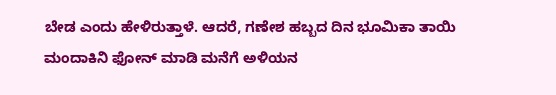ಬೇಡ ಎಂದು ಹೇಳಿರುತ್ತಾಳೆ. ಆದರೆ, ಗಣೇಶ ಹಬ್ಬದ ದಿನ ಭೂಮಿಕಾ ತಾಯಿ ಮಂದಾಕಿನಿ ಫೋನ್ ಮಾಡಿ ಮನೆಗೆ ಅಳಿಯನ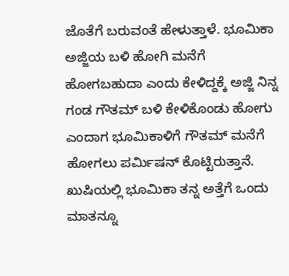ಜೊತೆಗೆ ಬರುವಂತೆ ಹೇಳುತ್ತಾಳೆ. ಭೂಮಿಕಾ ಅಜ್ಜಿಯ ಬಳಿ ಹೋಗಿ ಮನೆಗೆ ಹೋಗಬಹುದಾ ಎಂದು ಕೇಳಿದ್ದಕ್ಕೆ ಅಜ್ಜಿ ನಿನ್ನ ಗಂಡ ಗೌತಮ್ ಬಳಿ ಕೇಳಿಕೊಂಡು ಹೋಗು ಎಂದಾಗ ಭೂಮಿಕಾಳಿಗೆ ಗೌತಮ್ ಮನೆಗೆ ಹೋಗಲು ಪರ್ಮಿಷನ್ ಕೊಟ್ಟಿರುತ್ತಾನೆ. ಖುಷಿಯಲ್ಲಿ ಭೂಮಿಕಾ ತನ್ನ ಅತ್ತೆಗೆ ಒಂದು ಮಾತನ್ನೂ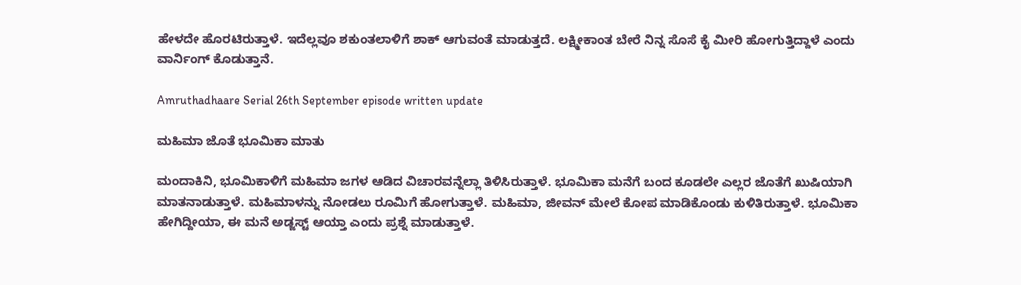ಹೇಳದೇ ಹೊರಟಿರುತ್ತಾಳೆ. ಇದೆಲ್ಲವೂ ಶಕುಂತಲಾಳಿಗೆ ಶಾಕ್ ಆಗುವಂತೆ ಮಾಡುತ್ತದೆ. ಲಕ್ಷ್ಮೀಕಾಂತ ಬೇರೆ ನಿನ್ನ ಸೊಸೆ ಕೈ ಮೀರಿ ಹೋಗುತ್ತಿದ್ದಾಳೆ ಎಂದು ವಾರ್ನಿಂಗ್ ಕೊಡುತ್ತಾನೆ.

Amruthadhaare Serial 26th September episode written update

ಮಹಿಮಾ ಜೊತೆ ಭೂಮಿಕಾ ಮಾತು

ಮಂದಾಕಿನಿ, ಭೂಮಿಕಾಳಿಗೆ ಮಹಿಮಾ ಜಗಳ ಆಡಿದ ವಿಚಾರವನ್ನೆಲ್ಲಾ ತಿಳಿಸಿರುತ್ತಾಳೆ. ಭೂಮಿಕಾ ಮನೆಗೆ ಬಂದ ಕೂಡಲೇ ಎಲ್ಲರ ಜೊತೆಗೆ ಖುಷಿಯಾಗಿ ಮಾತನಾಡುತ್ತಾಳೆ. ಮಹಿಮಾಳನ್ನು ನೋಡಲು ರೂಮಿಗೆ ಹೋಗುತ್ತಾಳೆ. ಮಹಿಮಾ, ಜೀವನ್ ಮೇಲೆ ಕೋಪ ಮಾಡಿಕೊಂಡು ಕುಳಿತಿರುತ್ತಾಳೆ. ಭೂಮಿಕಾ ಹೇಗಿದ್ದೀಯಾ, ಈ ಮನೆ ಅಡ್ಜಸ್ಟ್ ಆಯ್ತಾ ಎಂದು ಪ್ರಶ್ನೆ ಮಾಡುತ್ತಾಳೆ.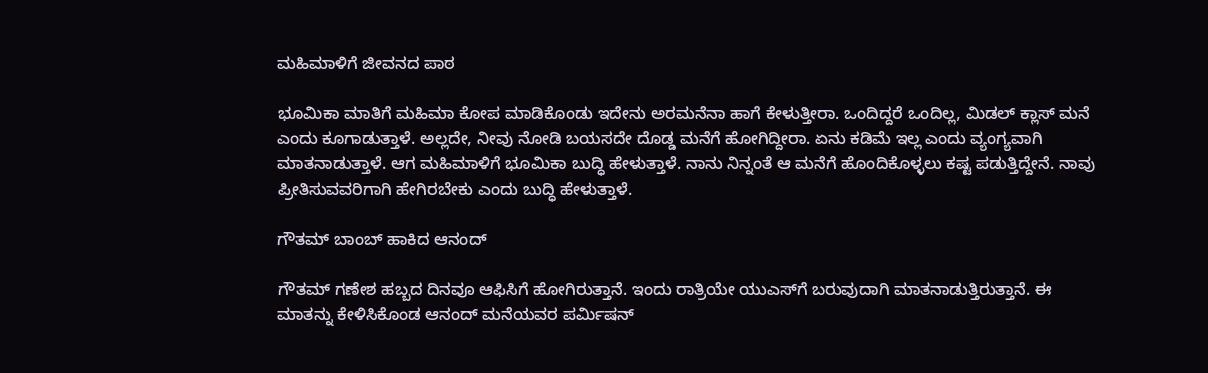ಮಹಿಮಾಳಿಗೆ ಜೀವನದ ಪಾಠ

ಭೂಮಿಕಾ ಮಾತಿಗೆ ಮಹಿಮಾ ಕೋಪ ಮಾಡಿಕೊಂಡು ಇದೇನು ಅರಮನೆನಾ ಹಾಗೆ ಕೇಳುತ್ತೀರಾ. ಒಂದಿದ್ದರೆ ಒಂದಿಲ್ಲ, ಮಿಡಲ್ ಕ್ಲಾಸ್ ಮನೆ ಎಂದು ಕೂಗಾಡುತ್ತಾಳೆ. ಅಲ್ಲದೇ, ನೀವು ನೋಡಿ ಬಯಸದೇ ದೊಡ್ಡ ಮನೆಗೆ ಹೋಗಿದ್ದೀರಾ. ಏನು ಕಡಿಮೆ ಇಲ್ಲ ಎಂದು ವ್ಯಂಗ್ಯವಾಗಿ ಮಾತನಾಡುತ್ತಾಳೆ. ಆಗ ಮಹಿಮಾಳಿಗೆ ಭೂಮಿಕಾ ಬುದ್ಧಿ ಹೇಳುತ್ತಾಳೆ. ನಾನು ನಿನ್ನಂತೆ ಆ ಮನೆಗೆ ಹೊಂದಿಕೊಳ್ಳಲು ಕಷ್ಟ ಪಡುತ್ತಿದ್ದೇನೆ. ನಾವು ಪ್ರೀತಿಸುವವರಿಗಾಗಿ ಹೇಗಿರಬೇಕು ಎಂದು ಬುದ್ಧಿ ಹೇಳುತ್ತಾಳೆ.

ಗೌತಮ್ ಬಾಂಬ್ ಹಾಕಿದ ಆನಂದ್

ಗೌತಮ್ ಗಣೇಶ ಹಬ್ಬದ ದಿನವೂ ಆಫಿಸಿಗೆ ಹೋಗಿರುತ್ತಾನೆ. ಇಂದು ರಾತ್ರಿಯೇ ಯುಎಸ್‌ಗೆ ಬರುವುದಾಗಿ ಮಾತನಾಡುತ್ತಿರುತ್ತಾನೆ. ಈ ಮಾತನ್ನು ಕೇಳಿಸಿಕೊಂಡ ಆನಂದ್ ಮನೆಯವರ ಪರ್ಮಿಷನ್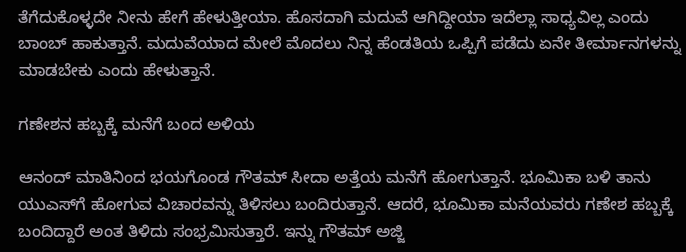ತೆಗೆದುಕೊಳ್ಳದೇ ನೀನು ಹೇಗೆ ಹೇಳುತ್ತೀಯಾ. ಹೊಸದಾಗಿ ಮದುವೆ ಆಗಿದ್ದೀಯಾ ಇದೆಲ್ಲಾ ಸಾಧ್ಯವಿಲ್ಲ ಎಂದು ಬಾಂಬ್ ಹಾಕುತ್ತಾನೆ. ಮದುವೆಯಾದ ಮೇಲೆ ಮೊದಲು ನಿನ್ನ ಹೆಂಡತಿಯ ಒಪ್ಪಿಗೆ ಪಡೆದು ಏನೇ ತೀರ್ಮಾನಗಳನ್ನು ಮಾಡಬೇಕು ಎಂದು ಹೇಳುತ್ತಾನೆ.

ಗಣೇಶನ ಹಬ್ಬಕ್ಕೆ ಮನೆಗೆ ಬಂದ ಅಳಿಯ

ಆನಂದ್ ಮಾತಿನಿಂದ ಭಯಗೊಂಡ ಗೌತಮ್ ಸೀದಾ ಅತ್ತೆಯ ಮನೆಗೆ ಹೋಗುತ್ತಾನೆ. ಭೂಮಿಕಾ ಬಳಿ ತಾನು ಯುಎಸ್‌ಗೆ ಹೋಗುವ ವಿಚಾರವನ್ನು ತಿಳಿಸಲು ಬಂದಿರುತ್ತಾನೆ. ಆದರೆ, ಭೂಮಿಕಾ ಮನೆಯವರು ಗಣೇಶ ಹಬ್ಬಕ್ಕೆ ಬಂದಿದ್ದಾರೆ ಅಂತ ತಿಳಿದು ಸಂಭ್ರಮಿಸುತ್ತಾರೆ. ಇನ್ನು ಗೌತಮ್ ಅಜ್ಜಿ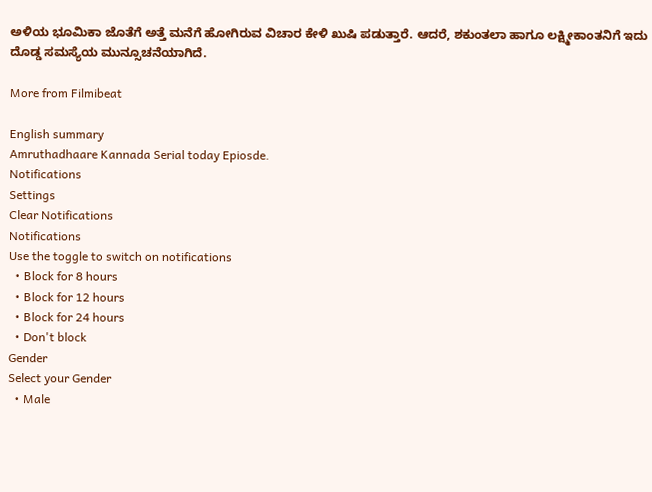ಅಳಿಯ ಭೂಮಿಕಾ ಜೊತೆಗೆ ಅತ್ತೆ ಮನೆಗೆ ಹೋಗಿರುವ ವಿಚಾರ ಕೇಳಿ ಖುಷಿ ಪಡುತ್ತಾರೆ. ಆದರೆ, ಶಕುಂತಲಾ ಹಾಗೂ ಲಕ್ಷ್ಮೀಕಾಂತನಿಗೆ ಇದು ದೊಡ್ಡ ಸಮಸ್ಯೆಯ ಮುನ್ಸೂಚನೆಯಾಗಿದೆ.

More from Filmibeat

English summary
Amruthadhaare Kannada Serial today Epiosde.
Notifications
Settings
Clear Notifications
Notifications
Use the toggle to switch on notifications
  • Block for 8 hours
  • Block for 12 hours
  • Block for 24 hours
  • Don't block
Gender
Select your Gender
  • Male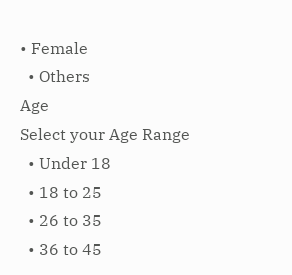• Female
  • Others
Age
Select your Age Range
  • Under 18
  • 18 to 25
  • 26 to 35
  • 36 to 45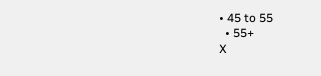• 45 to 55
  • 55+
X